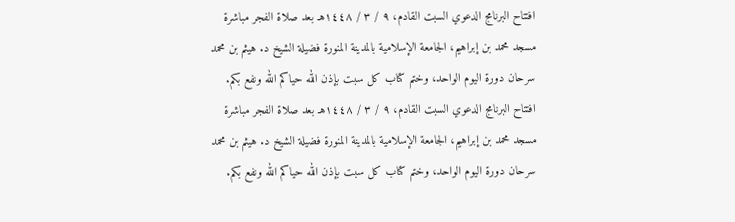افتتاح البرنامج الدعوي السبت القادم، ٩ / ٣ / ١٤٤٨هـ بعد صلاة الفجر مباشرة مسجد محمد بن إبراهيم، الجامعة الإسلامية بالمدينة المنورة فضيلة الشيخ د. هيثم بن محمد سرحان دورة اليوم الواحد، وختم كتاب كل سبت بإذن الله حياكم الله ونفع بكم. افتتاح البرنامج الدعوي السبت القادم، ٩ / ٣ / ١٤٤٨هـ بعد صلاة الفجر مباشرة مسجد محمد بن إبراهيم، الجامعة الإسلامية بالمدينة المنورة فضيلة الشيخ د. هيثم بن محمد سرحان دورة اليوم الواحد، وختم كتاب كل سبت بإذن الله حياكم الله ونفع بكم.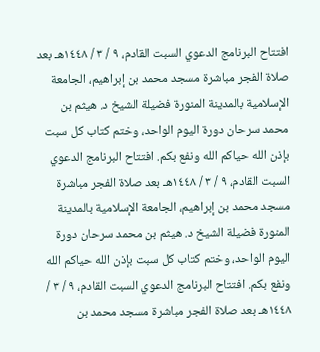افتتاح البرنامج الدعوي السبت القادم، ٩ / ٣ / ١٤٤٨هـ بعد صلاة الفجر مباشرة مسجد محمد بن إبراهيم، الجامعة الإسلامية بالمدينة المنورة فضيلة الشيخ د. هيثم بن محمد سرحان دورة اليوم الواحد، وختم كتاب كل سبت بإذن الله حياكم الله ونفع بكم. افتتاح البرنامج الدعوي السبت القادم، ٩ / ٣ / ١٤٤٨هـ بعد صلاة الفجر مباشرة مسجد محمد بن إبراهيم، الجامعة الإسلامية بالمدينة المنورة فضيلة الشيخ د. هيثم بن محمد سرحان دورة اليوم الواحد، وختم كتاب كل سبت بإذن الله حياكم الله ونفع بكم. افتتاح البرنامج الدعوي السبت القادم، ٩ / ٣ / ١٤٤٨هـ بعد صلاة الفجر مباشرة مسجد محمد بن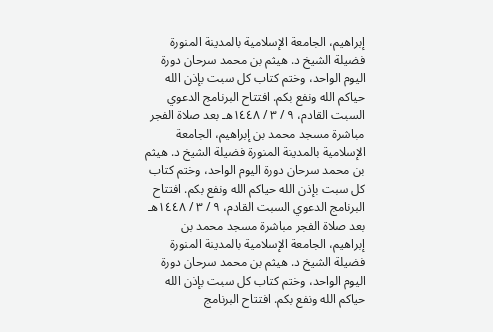إبراهيم، الجامعة الإسلامية بالمدينة المنورة فضيلة الشيخ د. هيثم بن محمد سرحان دورة اليوم الواحد، وختم كتاب كل سبت بإذن الله حياكم الله ونفع بكم. افتتاح البرنامج الدعوي السبت القادم، ٩ / ٣ / ١٤٤٨هـ بعد صلاة الفجر مباشرة مسجد محمد بن إبراهيم، الجامعة الإسلامية بالمدينة المنورة فضيلة الشيخ د. هيثم بن محمد سرحان دورة اليوم الواحد، وختم كتاب كل سبت بإذن الله حياكم الله ونفع بكم. افتتاح البرنامج الدعوي السبت القادم، ٩ / ٣ / ١٤٤٨هـ بعد صلاة الفجر مباشرة مسجد محمد بن إبراهيم، الجامعة الإسلامية بالمدينة المنورة فضيلة الشيخ د. هيثم بن محمد سرحان دورة اليوم الواحد، وختم كتاب كل سبت بإذن الله حياكم الله ونفع بكم. افتتاح البرنامج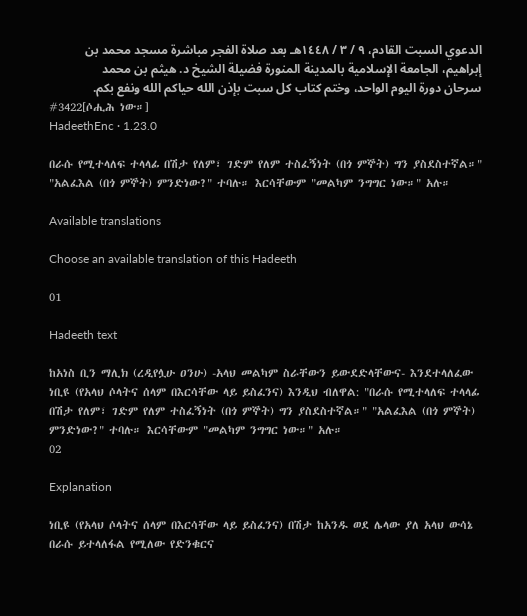الدعوي السبت القادم، ٩ / ٣ / ١٤٤٨هـ بعد صلاة الفجر مباشرة مسجد محمد بن إبراهيم، الجامعة الإسلامية بالمدينة المنورة فضيلة الشيخ د. هيثم بن محمد سرحان دورة اليوم الواحد، وختم كتاب كل سبت بإذن الله حياكم الله ونفع بكم.
#3422[ሶሒሕ ነው።]
HadeethEnc · 1.23.0

በራሱ የሚተላለፍ ተላላፊ በሽታ የለም፣ ገድም የለም ተስፈኝነት (በጎ ምኞት) ግን ያስደስተኛል።" "አልፈእል (በጎ ምኞት) ምንድነው?" ተባሉ። እርሳቸውም "መልካም ንግግር ነው።" አሉ።

Available translations

Choose an available translation of this Hadeeth

01

Hadeeth text

ከአነስ ቢን ማሊክ (ረዲየሏሁ ዐንሁ) -አላህ መልካም ስራቸውን ይውደድላቸውና- እንደተላለፈው ነቢዩ (የአላህ ሶላትና ሰላም በእርሳቸው ላይ ይስፈንና) እንዲህ ብለዋል: "በራሱ የሚተላለፍ ተላላፊ በሽታ የለም፣ ገድም የለም ተስፈኝነት (በጎ ምኞት) ግን ያስደስተኛል።" "አልፈእል (በጎ ምኞት) ምንድነው?" ተባሉ። እርሳቸውም "መልካም ንግግር ነው።" አሉ።
02

Explanation

ነቢዩ (የአላህ ሶላትና ሰላም በእርሳቸው ላይ ይስፈንና) በሽታ ከአንዱ ወደ ሌላው ያለ አላህ ውሳኔ በራሱ ይተላለፋል የሚለው የድንቁርና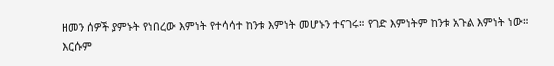ዘመን ሰዎች ያምኑት የነበረው እምነት የተሳሳተ ከንቱ እምነት መሆኑን ተናገሩ። የገድ እምነትም ከንቱ አጉል እምነት ነው። እርሱም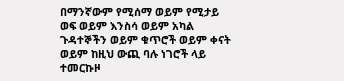በማንኛውም የሚሰማ ወይም የሚታይ ወፍ ወይም እንስሳ ወይም አካል ጉዳተኞችን ወይም ቁጥሮች ወይም ቀናት ወይም ከዚህ ውጪ ባሉ ነገሮች ላይ ተመርኩዞ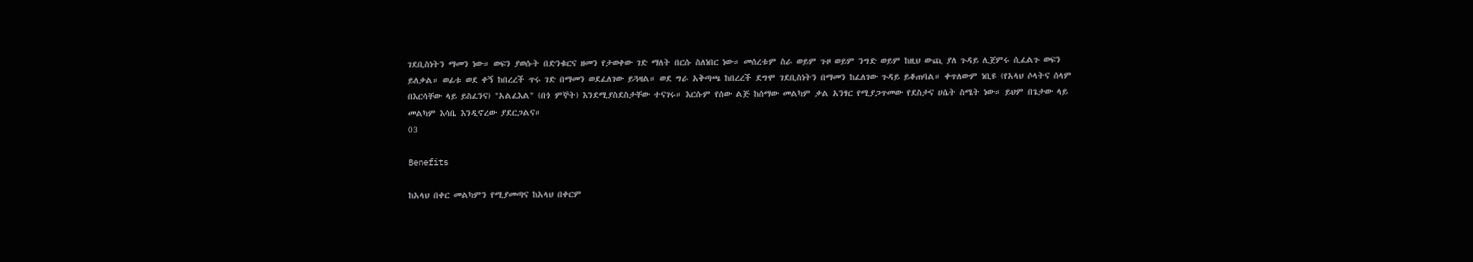ገደቢስነትን ማመን ነው። ወፍን ያወሱት በድንቁርና ዘመን የታወቀው ገድ ማለት በርሱ ስለነበር ነው። መሰረቱም ስራ ወይም ጉዞ ወይም ንግድ ወይም ከዚህ ውጪ ያለ ጉዳይ ሊጀምሩ ሲፈልጉ ወፍን ይለቃል። ወፊቱ ወደ ቀኝ ከበረረች ጥሩ ገድ በማመን ወደፈለገው ይጓዛል። ወደ ግራ አቅጣጫ ከበረረች ደግሞ ገደቢስነትን በማመን ከፈለገው ጉዳይ ይቆጠባል። ቀጥለውም ነቢዩ (የአላህ ሶላትና ሰላም በእርሳቸው ላይ ይስፈንና) "አልፈእል" (በጎ ምኞት) እንደሚያስደስታቸው ተናገሩ። እርሱም የሰው ልጅ ከሰማው መልካም ቃል አንፃር የሚያጋጥመው የደስታና ሀሴት ስሜት ነው። ይህም በጌታው ላይ መልካም እሳቤ እንዲኖረው ያደርጋልና።
03

Benefits

ከአላህ በቀር መልካምን የሚያመጣና ከአላህ በቀርም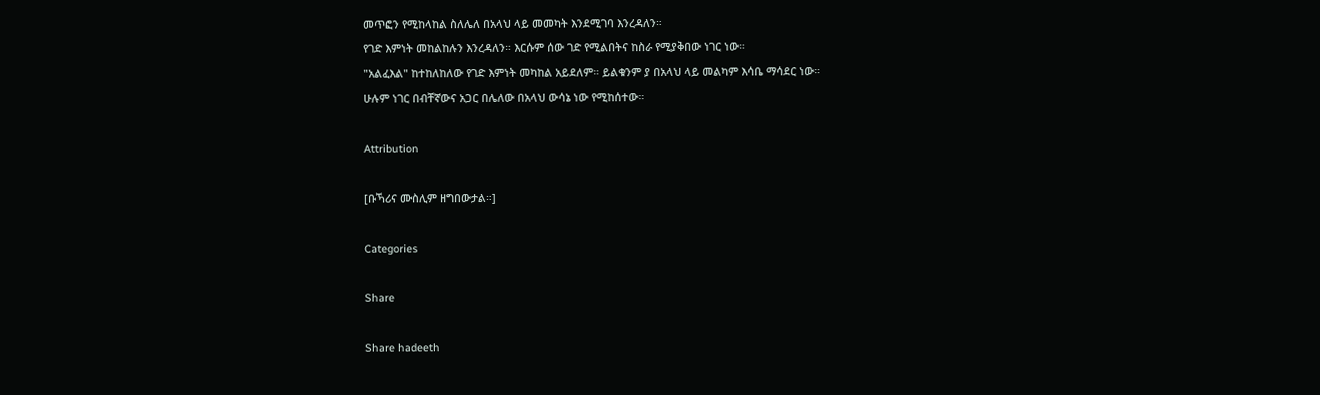መጥፎን የሚከላከል ስለሌለ በአላህ ላይ መመካት እንደሚገባ እንረዳለን።
የገድ እምነት መከልከሉን እንረዳለን። እርሱም ሰው ገድ የሚልበትና ከስራ የሚያቅበው ነገር ነው።
"አልፈእል" ከተከለከለው የገድ እምነት መካከል አይደለም። ይልቁንም ያ በአላህ ላይ መልካም እሳቤ ማሳደር ነው።
ሁሉም ነገር በብቸኛውና አጋር በሌለው በአላህ ውሳኔ ነው የሚከሰተው።

Attribution

[ቡኻሪና ሙስሊም ዘግበውታል።]

Categories

Share

Share hadeeth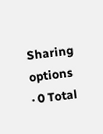Sharing options · 0 Total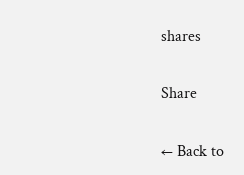shares

Share

← Back to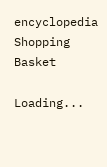encyclopedia
Shopping Basket

Loading...